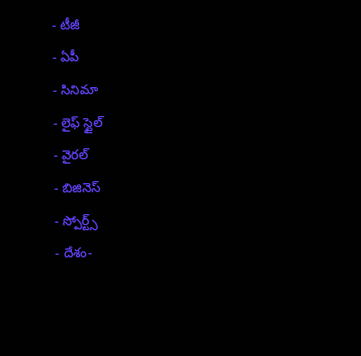- టీజీ
- ఏపీ
- సినిమా
- లైఫ్ స్టైల్
- వైరల్
- బిజినెస్
- స్పోర్ట్స్
- దేశం-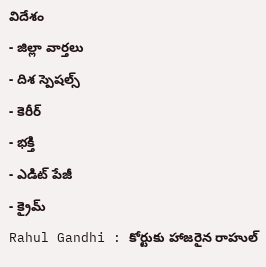విదేశం
- జిల్లా వార్తలు
- దిశ స్పెషల్స్
- కెరీర్
- భక్తి
- ఎడిట్ పేజీ
- క్రైమ్
Rahul Gandhi : కోర్టుకు హాజరైన రాహుల్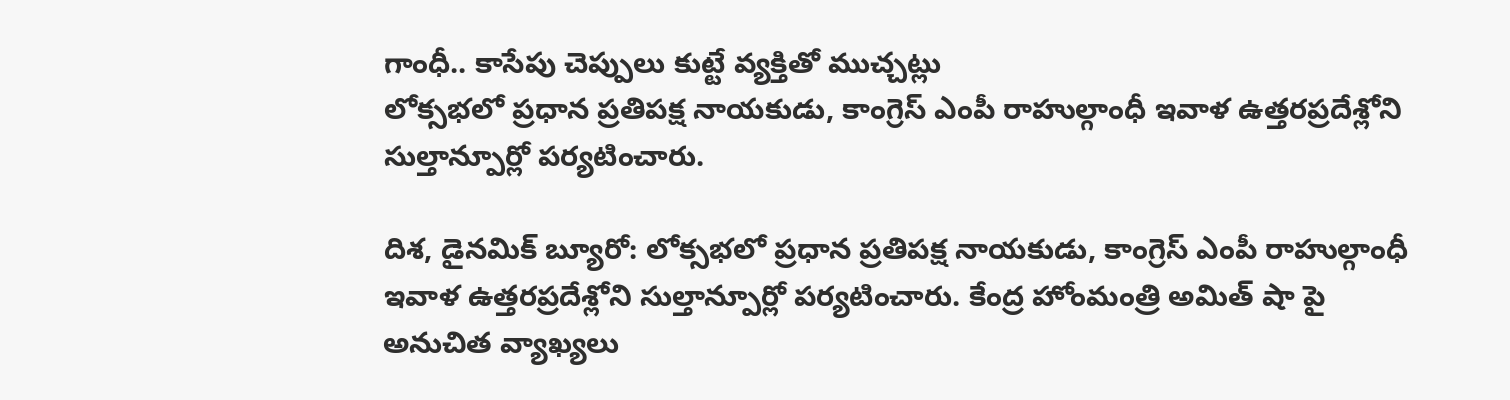గాంధీ.. కాసేపు చెప్పులు కుట్టే వ్యక్తితో ముచ్చట్లు
లోక్సభలో ప్రధాన ప్రతిపక్ష నాయకుడు, కాంగ్రెస్ ఎంపీ రాహుల్గాంధీ ఇవాళ ఉత్తరప్రదేశ్లోని సుల్తాన్పూర్లో పర్యటించారు.

దిశ, డైనమిక్ బ్యూరో: లోక్సభలో ప్రధాన ప్రతిపక్ష నాయకుడు, కాంగ్రెస్ ఎంపీ రాహుల్గాంధీ ఇవాళ ఉత్తరప్రదేశ్లోని సుల్తాన్పూర్లో పర్యటించారు. కేంద్ర హోంమంత్రి అమిత్ షా పై అనుచిత వ్యాఖ్యలు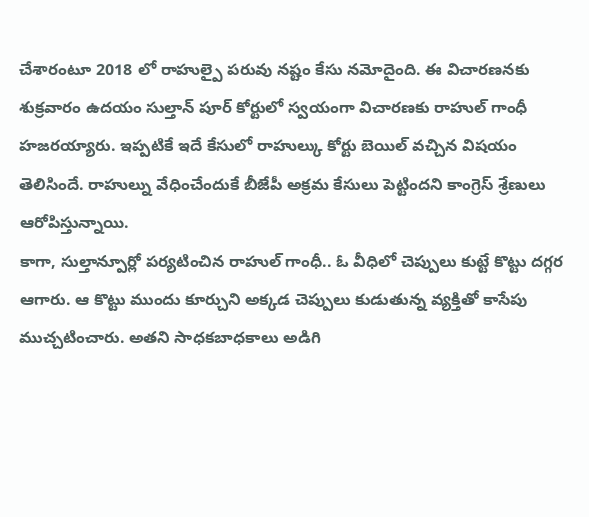చేశారంటూ 2018 లో రాహుల్పై పరువు నష్టం కేసు నమోదైంది. ఈ విచారణనకు శుక్రవారం ఉదయం సుల్తాన్ పూర్ కోర్టులో స్వయంగా విచారణకు రాహుల్ గాంధీ హజరయ్యారు. ఇప్పటికే ఇదే కేసులో రాహుల్కు కోర్టు బెయిల్ వచ్చిన విషయం తెలిసిందే. రాహుల్ను వేధించేందుకే బీజేపీ అక్రమ కేసులు పెట్టిందని కాంగ్రెస్ శ్రేణులు ఆరోపిస్తున్నాయి.
కాగా, సుల్తాన్పూర్లో పర్యటించిన రాహుల్ గాంధీ.. ఓ వీధిలో చెప్పులు కుట్టే కొట్టు దగ్గర ఆగారు. ఆ కొట్టు ముందు కూర్చుని అక్కడ చెప్పులు కుడుతున్న వ్యక్తితో కాసేపు ముచ్చటించారు. అతని సాధకబాధకాలు అడిగి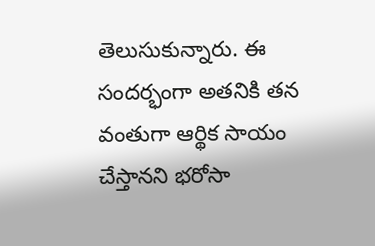తెలుసుకున్నారు. ఈ సందర్భంగా అతనికి తన వంతుగా ఆర్థిక సాయం చేస్తానని భరోసా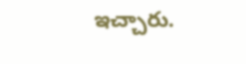ఇచ్చారు.